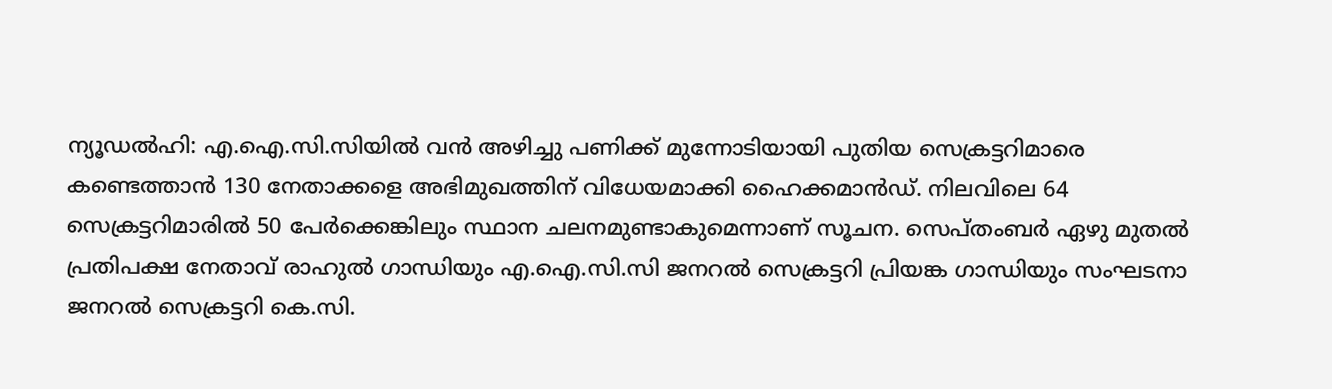ന്യൂഡൽഹി: എ.ഐ.സി.സിയിൽ വൻ അഴിച്ചു പണിക്ക് മുന്നോടിയായി പുതിയ സെക്രട്ടറിമാരെ കണ്ടെത്താൻ 130 നേതാക്കളെ അഭിമുഖത്തിന് വിധേയമാക്കി ഹൈക്കമാൻഡ്. നിലവിലെ 64 സെക്രട്ടറിമാരിൽ 50 പേർക്കെങ്കിലും സ്ഥാന ചലനമുണ്ടാകുമെന്നാണ് സൂചന. സെപ്തംബർ ഏഴു മുതൽ പ്രതിപക്ഷ നേതാവ് രാഹുൽ ഗാന്ധിയും എ.ഐ.സി.സി ജനറൽ സെക്രട്ടറി പ്രിയങ്ക ഗാന്ധിയും സംഘടനാ ജനറൽ സെക്രട്ടറി കെ.സി.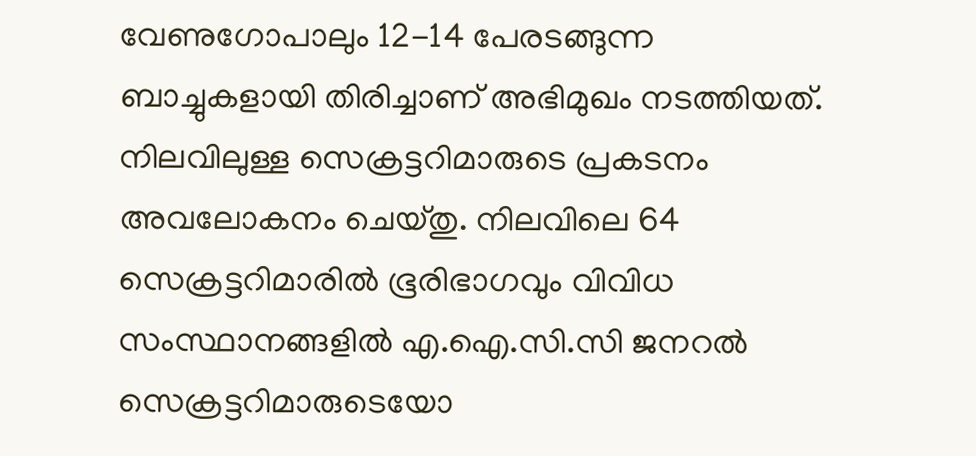വേണുഗോപാലും 12-14 പേരടങ്ങുന്ന ബാച്ചുകളായി തിരിച്ചാണ് അഭിമുഖം നടത്തിയത്. നിലവിലുള്ള സെക്രട്ടറിമാരുടെ പ്രകടനം അവലോകനം ചെയ്തു. നിലവിലെ 64 സെക്രട്ടറിമാരിൽ ഭൂരിഭാഗവും വിവിധ സംസ്ഥാനങ്ങളിൽ എ.ഐ.സി.സി ജനറൽ സെക്രട്ടറിമാരുടെയോ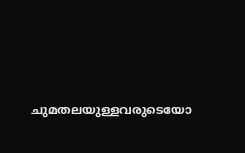ചുമതലയുള്ളവരുടെയോ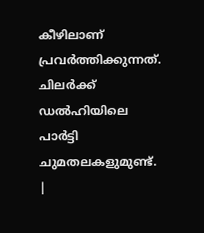കീഴിലാണ് പ്രവർത്തിക്കുന്നത്. ചിലർക്ക് ഡൽഹിയിലെ പാർട്ടി ചുമതലകളുമുണ്ട്.
|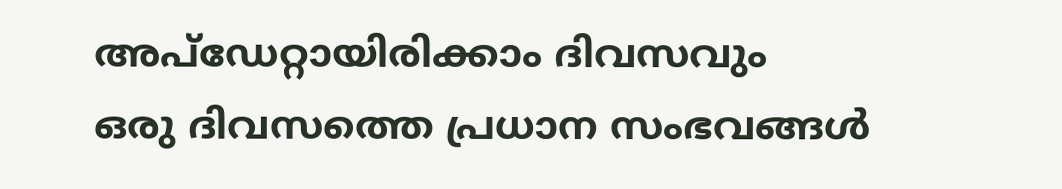അപ്ഡേറ്റായിരിക്കാം ദിവസവും
ഒരു ദിവസത്തെ പ്രധാന സംഭവങ്ങൾ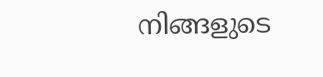നിങ്ങളുടെ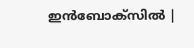ഇൻബോക്സിൽ |